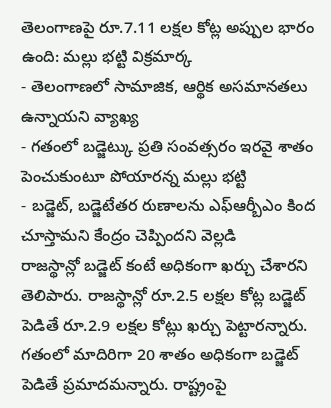తెలంగాణపై రూ.7.11 లక్షల కోట్ల అప్పుల భారం ఉంది: మల్లు భట్టి విక్రమార్క
- తెలంగాణలో సామాజిక, ఆర్థిక అసమానతలు ఉన్నాయని వ్యాఖ్య
- గతంలో బడ్జెట్కు ప్రతి సంవత్సరం ఇరవై శాతం పెంచుకుంటూ పోయారన్న మల్లు భట్టి
- బడ్జెట్, బడ్జెటేతర రుణాలను ఎఫ్ఆర్బీఎం కింద చూస్తామని కేంద్రం చెప్పిందని వెల్లడి
రాజస్థాన్లో బడ్జెట్ కంటే అధికంగా ఖర్చు చేశారని తెలిపారు. రాజస్థాన్లో రూ.2.5 లక్షల కోట్ల బడ్జెట్ పెడితే రూ.2.9 లక్షల కోట్లు ఖర్చు పెట్టారన్నారు. గతంలో మాదిరిగా 20 శాతం అధికంగా బడ్జెట్ పెడితే ప్రమాదమన్నారు. రాష్ట్రంపై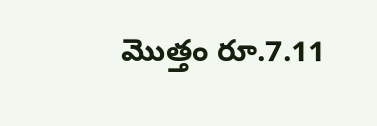మొత్తం రూ.7.11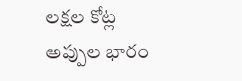లక్షల కోట్ల అప్పుల భారం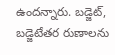ఉందన్నారు. బడ్జెట్, బడ్జెటేతర రుణాలను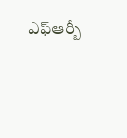ఎఫ్ఆర్బీ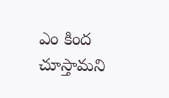ఎం కింద చూస్తామని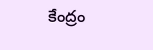కేంద్రం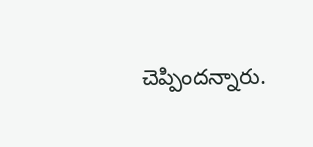చెప్పిందన్నారు.